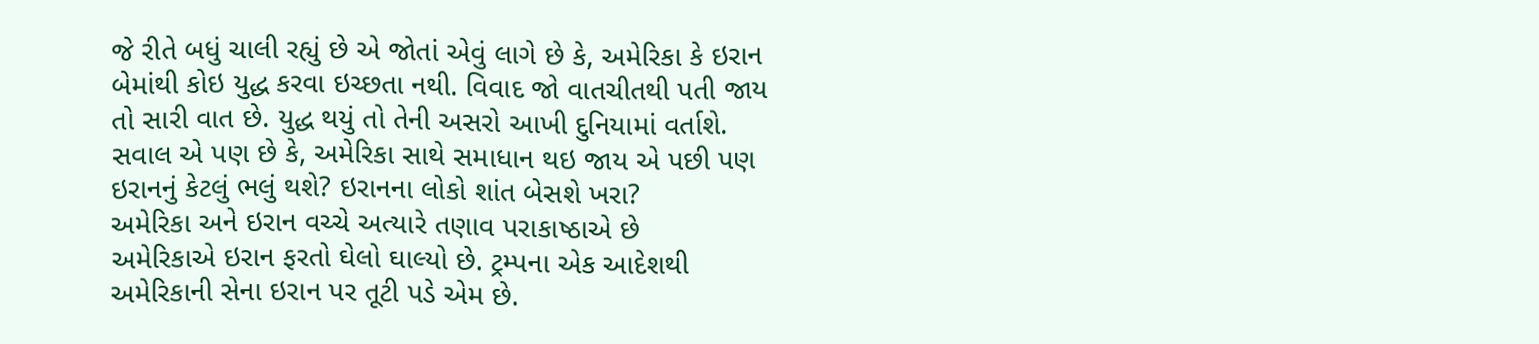જે રીતે બધું ચાલી રહ્યું છે એ જોતાં એવું લાગે છે કે, અમેરિકા કે ઇરાન બેમાંથી કોઇ યુદ્ધ કરવા ઇચ્છતા નથી. વિવાદ જો વાતચીતથી પતી જાય તો સારી વાત છે. યુદ્ધ થયું તો તેની અસરો આખી દુનિયામાં વર્તાશે. સવાલ એ પણ છે કે, અમેરિકા સાથે સમાધાન થઇ જાય એ પછી પણ ઇરાનનું કેટલું ભલું થશે? ઇરાનના લોકો શાંત બેસશે ખરા?
અમેરિકા અને ઇરાન વચ્ચે અત્યારે તણાવ પરાકાષ્ઠાએ છે
અમેરિકાએ ઇરાન ફરતો ઘેલો ઘાલ્યો છે. ટ્રમ્પના એક આદેશથી અમેરિકાની સેના ઇરાન પર તૂટી પડે એમ છે.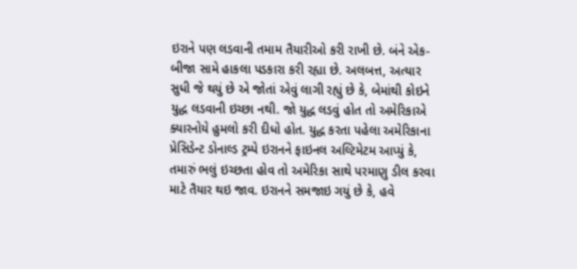ઇરાને પણ લડવાની તમામ તૈયારીઓ કરી રાખી છે. બંને એક-બીજા સામે હાકલા પડકારા કરી રહ્યા છે. અલબત્ત, અત્યાર સુધી જે થયું છે એ જોતાં એવું લાગી રહ્યું છે કે, બેમાંથી કોઇને યુદ્ધ લડવાની ઇચ્છા નથી. જો યુદ્ધ લડવું હોત તો અમેરિકાએ ક્યારનોયે હુમલો કરી દીધો હોત. યુદ્ધ કરતા પહેલા અમેરિકાના પ્રેસિડેન્ટ ડોનાલ્ડ ટ્રમ્પે ઇરાનને ફાઇનલ અલ્ટિમેટમ આપ્યું કે, તમારું ભલું ઇચ્છતા હોવ તો અમેરિકા સાથે પરમાણુ ડીલ કરવા માટે તૈયાર થઇ જાવ. ઇરાનને સમજાઇ ગયું છે કે, હવે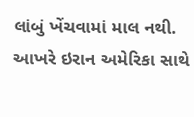લાંબું ખેંચવામાં માલ નથી. આખરે ઇરાન અમેરિકા સાથે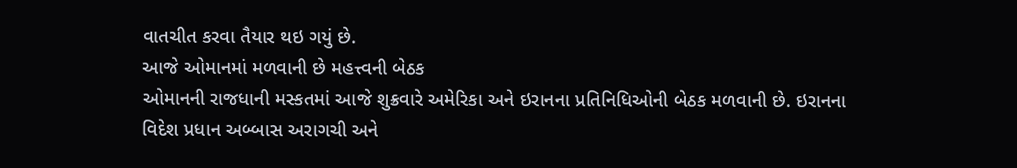વાતચીત કરવા તૈયાર થઇ ગયું છે.
આજે ઓમાનમાં મળવાની છે મહત્ત્વની બેઠક
ઓમાનની રાજધાની મસ્કતમાં આજે શુક્રવારે અમેરિકા અને ઇરાનના પ્રતિનિધિઓની બેઠક મળવાની છે. ઇરાનના વિદેશ પ્રધાન અબ્બાસ અરાગચી અને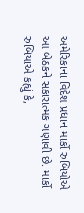અમેરિકાના વિદેશ પ્રધાન માર્કો રુબિયોએ આ બેઠકને સકારાત્મક ગણાવી છે. માર્કો રુબિયાએ કહ્યું કે,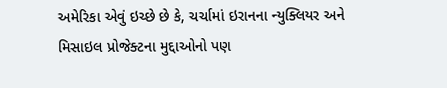અમેરિકા એવું ઇચ્છે છે કે, ચર્ચામાં ઇરાનના ન્યુક્લિયર અને મિસાઇલ પ્રોજેક્ટના મુદ્દાઓનો પણ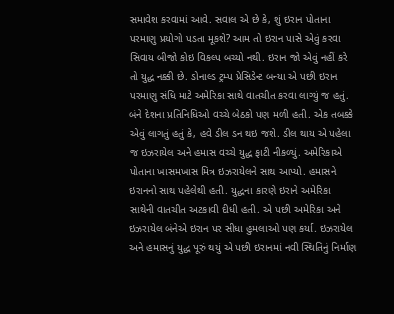સમાવેશ કરવામાં આવે. સવાલ એ છે કે, શું ઇરાન પોતાના પરમાણુ પ્રયોગો પડતા મૂકશે? આમ તો ઇરાન પાસે એવું કરવા સિવાય બીજો કોઇ વિકલ્પ બચ્યો નથી. ઇરાન જો એવું નહીં કરે તો યુદ્ધ નક્કી છે. ડોનાલ્ડ ટ્રમ્પ પ્રેસિડેન્ટ બન્યા એ પછી ઇરાન પરમાણુ સંધિ માટે અમેરિકા સાથે વાતચીત કરવા લાગ્યું જ હતું. બંને દેશના પ્રતિનિધિઓ વચ્ચે બેઠકો પણ મળી હતી. એક તબક્કે એવું લાગતું હતું કે, હવે ડીલ ડન થઇ જશે. ડીલ થાય એ પહેલા જ ઇઝરાયેલ અને હમાસ વચ્ચે યુદ્ધ ફાટી નીકળ્યું. અમેરિકાએ પોતાના ખાસમખાસ મિત્ર ઇઝરાયેલને સાથ આપ્યો. હમાસને ઇરાનનો સાથ પહેલેથી હતી. યુદ્ધના કારણે ઇરાને અમેરિકા સાથેની વાતચીત અટકાવી દીધી હતી. એ પછી અમેરિકા અને ઇઝરાયેલ બંનેએ ઇરાન પર સીધા હુમલાઓ પણ કર્યા. ઇઝરાયેલ અને હમાસનું યુદ્ધ પૂરું થયું એ પછી ઇરાનમાં નવી સ્થિતિનું નિર્માણ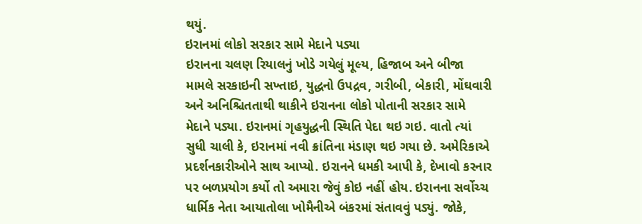થયું.
ઇરાનમાં લોકો સરકાર સામે મેદાને પડ્યા
ઇરાનના ચલણ રિયાલનું ખોડે ગયેલું મૂલ્ય, હિજાબ અને બીજા મામલે સરકાઇની સખ્તાઇ, યુદ્ધનો ઉપદ્રવ, ગરીબી, બેકારી, મોંઘવારી અને અનિશ્ચિતતાથી થાકીને ઇરાનના લોકો પોતાની સરકાર સામે મેદાને પડ્યા. ઇરાનમાં ગૃહયુદ્ધની સ્થિતિ પેદા થઇ ગઇ. વાતો ત્યાં સુધી ચાલી કે, ઇરાનમાં નવી ક્રાંતિના મંડાણ થઇ ગયા છે. અમેરિકાએ પ્રદર્શનકારીઓને સાથ આપ્યો. ઇરાનને ધમકી આપી કે, દેખાવો કરનાર પર બળપ્રયોગ કર્યો તો અમારા જેવું કોઇ નહીં હોય. ઇરાનના સર્વોચ્ચ ધાર્મિક નેતા આયાતોલા ખોમૈનીએ બંકરમાં સંતાવવું પડ્યું. જોકે,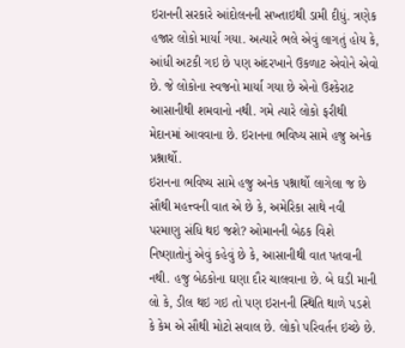ઇરાનની સરકારે આંદોલનની સખ્તાઇથી ડામી દીધું. ત્રણેક હજાર લોકો માર્યા ગયા. અત્યારે ભલે એવું લાગતું હોય કે, આંધી અટકી ગઇ છે પણ અંદરખાને ઉકળાટ એવોને એવો છે. જે લોકોના સ્વજનો માર્યા ગયા છે એનો ઉશ્કેરાટ આસાનીથી શમવાનો નથી. ગમે ત્યારે લોકો ફરીથી મેદાનમાં આવવાના છે. ઇરાનના ભવિષ્ય સામે હજુ અનેક પ્રશ્નાર્થો.
ઇરાનના ભવિષ્ય સામે હજુ અનેક પશ્નાર્થો લાગેલા જ છે
સૌથી મહત્ત્વની વાત એ છે કે, અમેરિકા સાથે નવી પરમાણુ સંધિ થઇ જશે? ઓમાનની બેઠક વિશે નિષ્ણાતોનું એવું કહેવું છે કે, આસાનીથી વાત પતવાની નથી. હજુ બેઠકોના ઘણા દૌર ચાલવાના છે. બે ઘડી માની લો કે, ડીલ થઇ ગઇ તો પણ ઇરાનની સ્થિતિ થાળે પડશે કે કેમ એ સૌથી મોટો સવાલ છે. લોકો પરિવર્તન ઇચ્છે છે.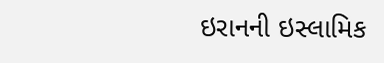ઇરાનની ઇસ્લામિક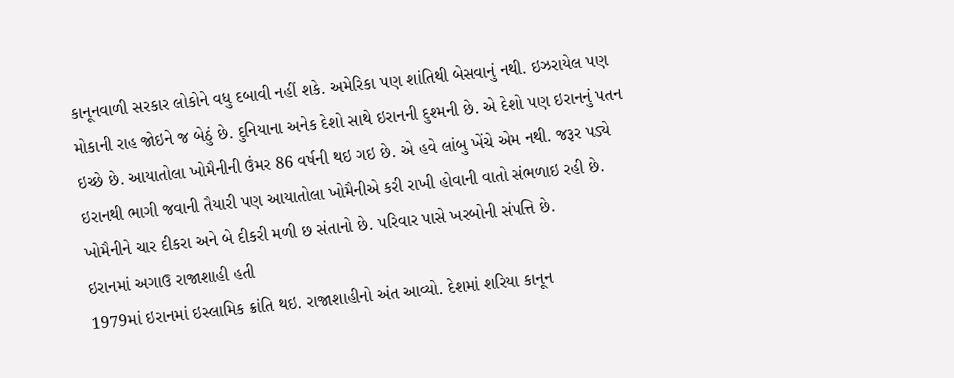કાનૂનવાળી સરકાર લોકોને વધુ દબાવી નહીં શકે. અમેરિકા પણ શાંતિથી બેસવાનું નથી. ઇઝરાયેલ પણ મોકાની રાહ જોઇને જ બેઠું છે. દુનિયાના અનેક દેશો સાથે ઇરાનની દુશ્મની છે. એ દેશો પણ ઇરાનનું પતન ઇચ્છે છે. આયાતોલા ખોમૈનીની ઉંમર 86 વર્ષની થઇ ગઇ છે. એ હવે લાંબુ ખેંચે એમ નથી. જરૂર પડ્યે ઇરાનથી ભાગી જવાની તૈયારી પણ આયાતોલા ખોમૈનીએ કરી રાખી હોવાની વાતો સંભળાઇ રહી છે. ખોમૈનીને ચાર દીકરા અને બે દીકરી મળી છ સંતાનો છે. પરિવાર પાસે ખરબોની સંપત્તિ છે.
ઇરાનમાં અગાઉ રાજાશાહી હતી
1979માં ઇરાનમાં ઇસ્લામિક ક્રાંતિ થઇ. રાજાશાહીનો અંત આવ્યો. દેશમાં શરિયા કાનૂન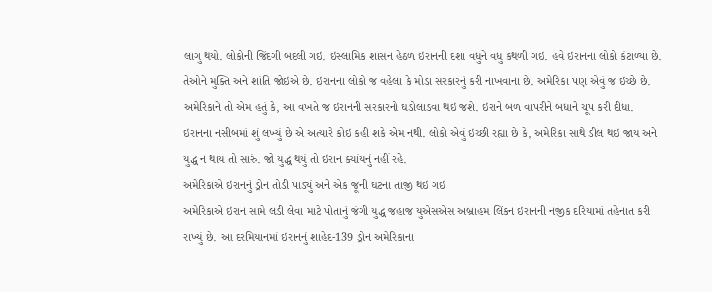લાગુ થયો. લોકોની જિંદગી બદલી ગઇ. ઇસ્લામિક શાસન હેઠળ ઇરાનની દશા વધુને વધુ કથળી ગઇ. હવે ઇરાનના લોકો કંટાળ્યા છે. તેઓને મુક્તિ અને શાંતિ જોઇએ છે. ઇરાનના લોકો જ વહેલા કે મોડા સરકારનું કરી નાખવાના છે. અમેરિકા પણ એવું જ ઇચ્છે છે. અમેરિકાને તો એમ હતું કે, આ વખતે જ ઇરાનની સરકારનો ઘડોલાડવા થઇ જશે. ઇરાને બળ વાપરીને બધાને ચૂપ કરી દીધા. ઇરાનના નસીબમાં શું લખ્યું છે એ અત્યારે કોઇ કહી શકે એમ નથી. લોકો એવું ઇચ્છી રહ્યા છે કે, અમેરિકા સાથે ડીલ થઇ જાય અને યુદ્ધ ન થાય તો સારું. જો યુદ્ધ થયું તો ઇરાન ક્યાંયનું નહીં રહે.
અમેરિકાએ ઇરાનનું ડ્રોન તોડી પાડ્યું અને એક જૂની ઘટના તાજી થઇ ગઇ
અમેરિકાએ ઇરાન સામે લડી લેવા માટે પોતાનું જંગી યુદ્ધ જહાજ યુએસએસ અબ્રાહમ લિંકન ઇરાનની નજીક દરિયામાં તહેનાત કરી રાખ્યું છે. આ દરમિયાનમાં ઇરાનનું શાહેદ-139 ડ્રોન અમેરિકાના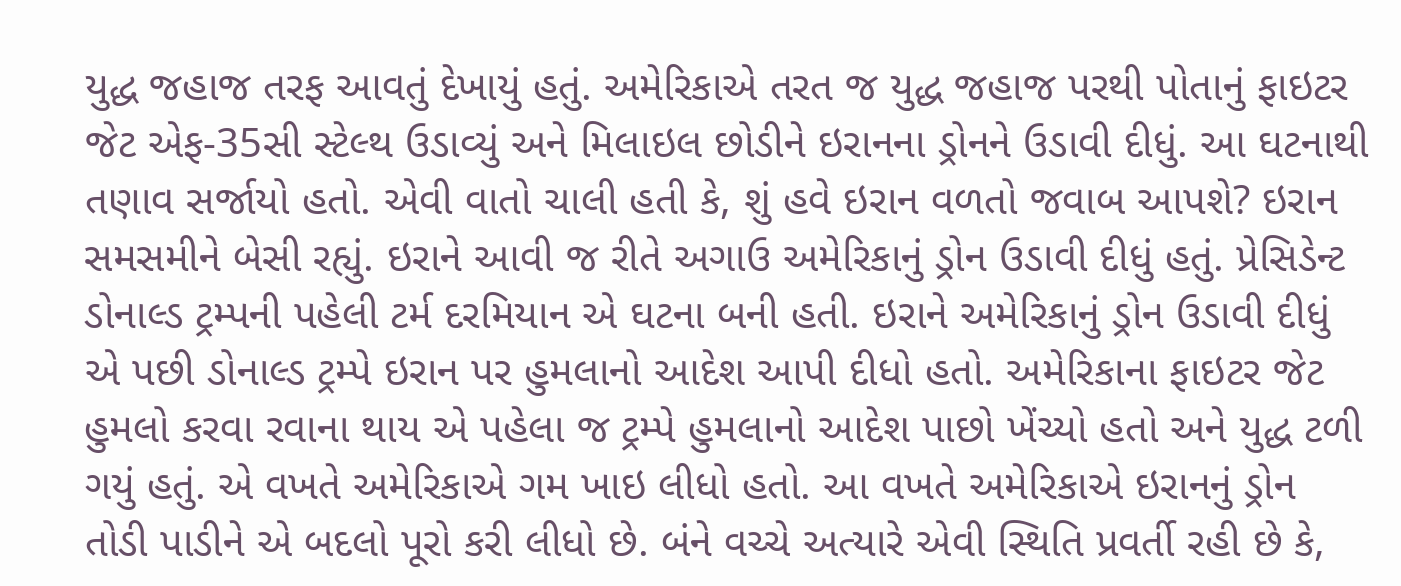યુદ્ધ જહાજ તરફ આવતું દેખાયું હતું. અમેરિકાએ તરત જ યુદ્ધ જહાજ પરથી પોતાનું ફાઇટર જેટ એફ-35સી સ્ટેલ્થ ઉડાવ્યું અને મિલાઇલ છોડીને ઇરાનના ડ્રોનને ઉડાવી દીધું. આ ઘટનાથી તણાવ સર્જાયો હતો. એવી વાતો ચાલી હતી કે, શું હવે ઇરાન વળતો જવાબ આપશે? ઇરાન સમસમીને બેસી રહ્યું. ઇરાને આવી જ રીતે અગાઉ અમેરિકાનું ડ્રોન ઉડાવી દીધું હતું. પ્રેસિડેન્ટ ડોનાલ્ડ ટ્રમ્પની પહેલી ટર્મ દરમિયાન એ ઘટના બની હતી. ઇરાને અમેરિકાનું ડ્રોન ઉડાવી દીધું એ પછી ડોનાલ્ડ ટ્રમ્પે ઇરાન પર હુમલાનો આદેશ આપી દીધો હતો. અમેરિકાના ફાઇટર જેટ હુમલો કરવા રવાના થાય એ પહેલા જ ટ્રમ્પે હુમલાનો આદેશ પાછો ખેંચ્યો હતો અને યુદ્ધ ટળી ગયું હતું. એ વખતે અમેરિકાએ ગમ ખાઇ લીધો હતો. આ વખતે અમેરિકાએ ઇરાનનું ડ્રોન તોડી પાડીને એ બદલો પૂરો કરી લીધો છે. બંને વચ્ચે અત્યારે એવી સ્થિતિ પ્રવર્તી રહી છે કે,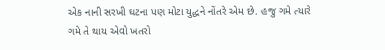એક નાની સરખી ઘટના પણ મોટા યુદ્ધને નોંતરે એમ છે. હજુ ગમે ત્યારે ગમે તે થાય એવો ખતરો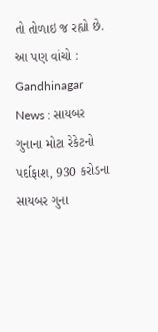તો તોળાઇ જ રહ્યો છે.
આ પણ વાંચો : Gandhinagar News : સાયબર ગુનાના મોટા રેકેટનો પર્દાફાશ, 930 કરોડના સાયબર ગુના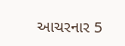આચરનાર 5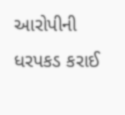આરોપીની ધરપકડ કરાઈ